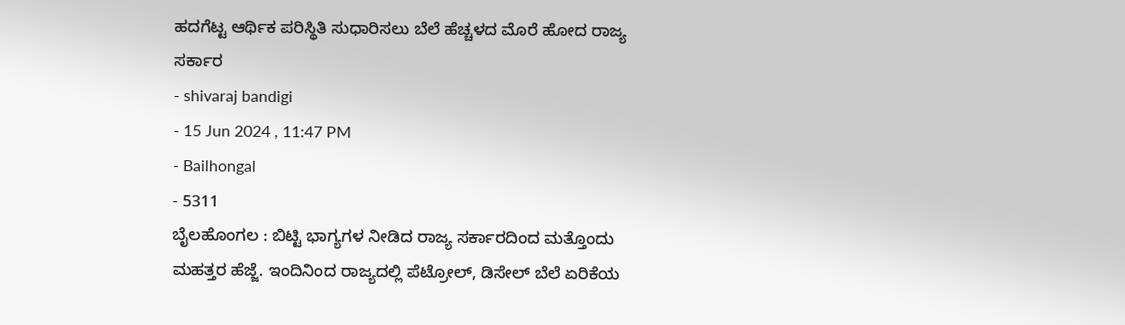ಹದಗೆಟ್ಟ ಆರ್ಥಿಕ ಪರಿಸ್ಥಿತಿ ಸುಧಾರಿಸಲು ಬೆಲೆ ಹೆಚ್ಚಳದ ಮೊರೆ ಹೋದ ರಾಜ್ಯ ಸರ್ಕಾರ
- shivaraj bandigi
- 15 Jun 2024 , 11:47 PM
- Bailhongal
- 5311
ಬೈಲಹೊಂಗಲ : ಬಿಟ್ಟಿ ಭಾಗ್ಯಗಳ ನೀಡಿದ ರಾಜ್ಯ ಸರ್ಕಾರದಿಂದ ಮತ್ತೊಂದು ಮಹತ್ತರ ಹೆಜ್ಜೆ. ಇಂದಿನಿಂದ ರಾಜ್ಯದಲ್ಲಿ ಪೆಟ್ರೋಲ್, ಡಿಸೇಲ್ ಬೆಲೆ ಏರಿಕೆಯ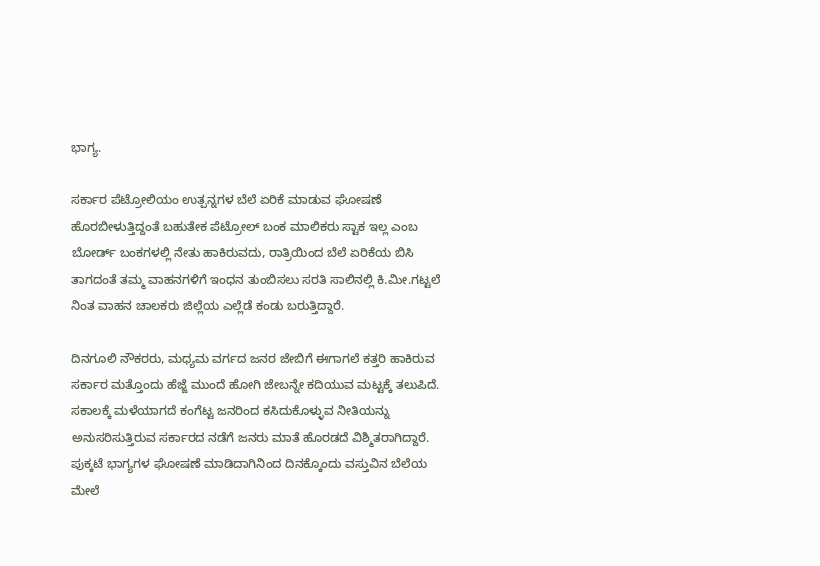ಭಾಗ್ಯ.

ಸರ್ಕಾರ ಪೆಟ್ರೋಲಿಯಂ ಉತ್ಪನ್ನಗಳ ಬೆಲೆ ಏರಿಕೆ ಮಾಡುವ ಘೋಷಣೆ ಹೊರಬೀಳುತ್ತಿದ್ದಂತೆ ಬಹುತೇಕ ಪೆಟ್ರೋಲ್ ಬಂಕ ಮಾಲಿಕರು ಸ್ಟಾಕ ಇಲ್ಲ ಎಂಬ ಬೋರ್ಡ್ ಬಂಕಗಳಲ್ಲಿ ನೇತು ಹಾಕಿರುವದು, ರಾತ್ರಿಯಿಂದ ಬೆಲೆ ಏರಿಕೆಯ ಬಿಸಿ ತಾಗದಂತೆ ತಮ್ಮ ವಾಹನಗಳಿಗೆ ಇಂಧನ ತುಂಬಿಸಲು ಸರತಿ ಸಾಲಿನಲ್ಲಿ ಕಿ.ಮೀ.ಗಟ್ಟಲೆ ನಿಂತ ವಾಹನ ಚಾಲಕರು ಜಿಲ್ಲೆಯ ಎಲ್ಲೆಡೆ ಕಂಡು ಬರುತ್ತಿದ್ದಾರೆ.

ದಿನಗೂಲಿ ನೌಕರರು, ಮಧ್ಯಮ ವರ್ಗದ ಜನರ ಜೇಬಿಗೆ ಈಗಾಗಲೆ ಕತ್ತರಿ ಹಾಕಿರುವ ಸರ್ಕಾರ ಮತ್ತೊಂದು ಹೆಜ್ಜೆ ಮುಂದೆ ಹೋಗಿ ಜೇಬನ್ನೇ ಕದಿಯುವ ಮಟ್ಟಕ್ಕೆ ತಲುಪಿದೆ. ಸಕಾಲಕ್ಕೆ ಮಳೆಯಾಗದೆ ಕಂಗೆಟ್ಟ ಜನರಿಂದ ಕಸಿದುಕೊಳ್ಳುವ ನೀತಿಯನ್ನು ಅನುಸರಿಸುತ್ತಿರುವ ಸರ್ಕಾರದ ನಡೆಗೆ ಜನರು ಮಾತೆ ಹೊರಡದೆ ವಿಶ್ಮಿತರಾಗಿದ್ದಾರೆ.
ಪುಕ್ಕಟೆ ಭಾಗ್ಯಗಳ ಘೋಷಣೆ ಮಾಡಿದಾಗಿನಿಂದ ದಿನಕ್ಕೊಂದು ವಸ್ತುವಿನ ಬೆಲೆಯ ಮೇಲೆ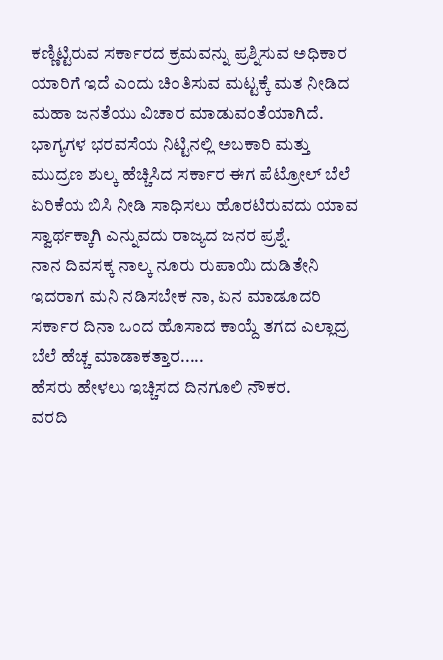ಕಣ್ಣಿಟ್ಟಿರುವ ಸರ್ಕಾರದ ಕ್ರಮವನ್ನು ಪ್ರಶ್ನಿಸುವ ಅಧಿಕಾರ ಯಾರಿಗೆ ಇದೆ ಎಂದು ಚಿಂತಿಸುವ ಮಟ್ಟಕ್ಕೆ ಮತ ನೀಡಿದ ಮಹಾ ಜನತೆಯು ವಿಚಾರ ಮಾಡುವಂತೆಯಾಗಿದೆ.
ಭಾಗ್ಯಗಳ ಭರವಸೆಯ ನಿಟ್ಟಿನಲ್ಲಿ ಅಬಕಾರಿ ಮತ್ತು ಮುದ್ರಣ ಶುಲ್ಕ ಹೆಚ್ಚಿಸಿದ ಸರ್ಕಾರ ಈಗ ಪೆಟ್ರೋಲ್ ಬೆಲೆ ಏರಿಕೆಯ ಬಿಸಿ ನೀಡಿ ಸಾಧಿಸಲು ಹೊರಟಿರುವದು ಯಾವ ಸ್ವಾರ್ಥಕ್ಕಾಗಿ ಎನ್ನುವದು ರಾಜ್ಯದ ಜನರ ಪ್ರಶ್ನೆ.
ನಾನ ದಿವಸಕ್ಕ ನಾಲ್ಕ ನೂರು ರುಪಾಯಿ ದುಡಿತೇನಿ ಇದರಾಗ ಮನಿ ನಡಿಸಬೇಕ ನಾ, ಏನ ಮಾಡೂದರಿ ಸರ್ಕಾರ ದಿನಾ ಒಂದ ಹೊಸಾದ ಕಾಯ್ದೆ ತಗದ ಎಲ್ಲಾದ್ರ ಬೆಲೆ ಹೆಚ್ಚ ಮಾಡಾಕತ್ತಾರ.....
ಹೆಸರು ಹೇಳಲು ಇಚ್ಚಿಸದ ದಿನಗೂಲಿ ನೌಕರ.
ವರದಿ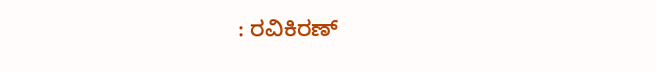: ರವಿಕಿರಣ್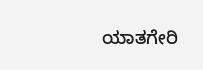ಯಾತಗೇರಿ